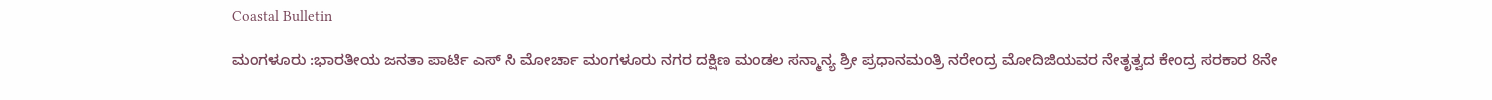Coastal Bulletin

ಮಂಗಳೂರು :ಭಾರತೀಯ ಜನತಾ ಪಾರ್ಟಿ ಎಸ್ ಸಿ ಮೋರ್ಚಾ ಮಂಗಳೂರು ನಗರ ದಕ್ಷಿಣ ಮಂಡಲ ಸನ್ಮಾನ್ಯ ಶ್ರೀ ಪ್ರಧಾನಮಂತ್ರಿ ನರೇಂದ್ರ ಮೋದಿಜಿಯವರ ನೇತೃತ್ವದ ಕೇಂದ್ರ ಸರಕಾರ 8ನೇ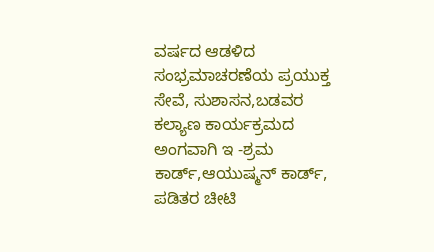ವರ್ಷದ ಆಡಳಿದ ಸಂಭ್ರಮಾಚರಣೆಯ ಪ್ರಯುಕ್ತ ಸೇವೆ, ಸುಶಾಸನ,ಬಡವರ ಕಲ್ಯಾಣ ಕಾರ್ಯಕ್ರಮದ ಅಂಗವಾಗಿ ಇ -ಶ್ರಮ ಕಾರ್ಡ್,ಆಯುಷ್ಮನ್ ಕಾರ್ಡ್, ಪಡಿತರ ಚೀಟಿ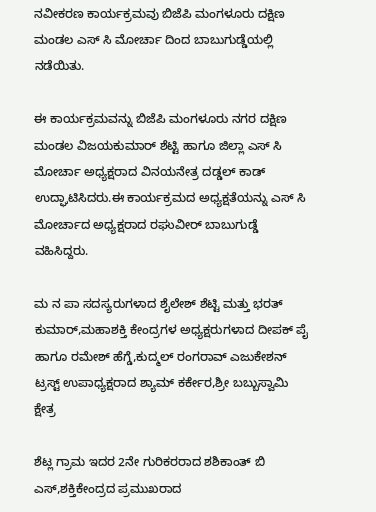ನವೀಕರಣ ಕಾರ್ಯಕ್ರಮವು ಬಿಜೆಪಿ ಮಂಗಳೂರು ದಕ್ಷಿಣ ಮಂಡಲ ಎಸ್ ಸಿ ಮೋರ್ಚಾ ದಿಂದ ಬಾಬುಗುಡ್ಡೆಯಲ್ಲಿ ನಡೆಯಿತು.

ಈ ಕಾರ್ಯಕ್ರಮವನ್ನು ಬಿಜೆಪಿ ಮಂಗಳೂರು ನಗರ ದಕ್ಷಿಣ ಮಂಡಲ ವಿಜಯಕುಮಾರ್ ಶೆಟ್ಟಿ ಹಾಗೂ ಜಿಲ್ಲಾ ಎಸ್ ಸಿ ಮೋರ್ಚಾ ಅಧ್ಯಕ್ಷರಾದ ವಿನಯನೇತ್ರ ದಡ್ಡಲ್ ಕಾಡ್  ಉದ್ಘಾಟಿಸಿದರು.ಈ ಕಾರ್ಯಕ್ರಮದ ಅಧ್ಯಕ್ಷತೆಯನ್ನು ಎಸ್ ಸಿ ಮೋರ್ಚಾದ ಅಧ್ಯಕ್ಷರಾದ ರಘುವೀರ್ ಬಾಬುಗುಡ್ಡೆ ವಹಿಸಿದ್ದರು.

ಮ ನ ಪಾ ಸದಸ್ಯರುಗಳಾದ ಶೈಲೇಶ್ ಶೆಟ್ಟಿ ಮತ್ತು ಭರತ್ ಕುಮಾರ್,ಮಹಾಶಕ್ತಿ ಕೇಂದ್ರಗಳ ಅಧ್ಯಕ್ಷರುಗಳಾದ ದೀಪಕ್ ಪೈ ಹಾಗೂ ರಮೇಶ್ ಹೆಗ್ಡೆ,ಕುದ್ಮಲ್ ರಂಗರಾವ್ ಎಜುಕೇಶನ್ ಟ್ರಸ್ಟ್ ಉಪಾಧ್ಯಕ್ಷರಾದ ಶ್ಯಾಮ್ ಕರ್ಕೇರ,ಶ್ರೀ ಬಬ್ಬುಸ್ವಾಮಿ ಕ್ಷೇತ್ರ

ಶೆಟ್ಲ ಗ್ರಾಮ ಇದರ 2ನೇ ಗುರಿಕರರಾದ ಶಶಿಕಾಂತ್ ಬಿ ಎಸ್,ಶಕ್ತಿಕೇಂದ್ರದ ಪ್ರಮುಖರಾದ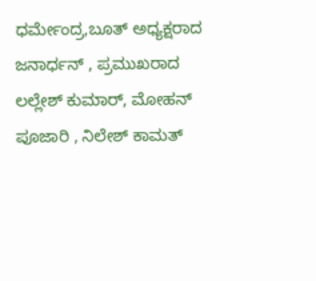ಧರ್ಮೇಂದ್ರ,ಬೂತ್ ಅಧ್ಯಕ್ಷರಾದ ಜನಾರ್ಧನ್ , ಪ್ರಮುಖರಾದ ಲಲ್ಲೇಶ್ ಕುಮಾರ್, ಮೋಹನ್ ಪೂಜಾರಿ , ನಿಲೇಶ್ ಕಾಮತ್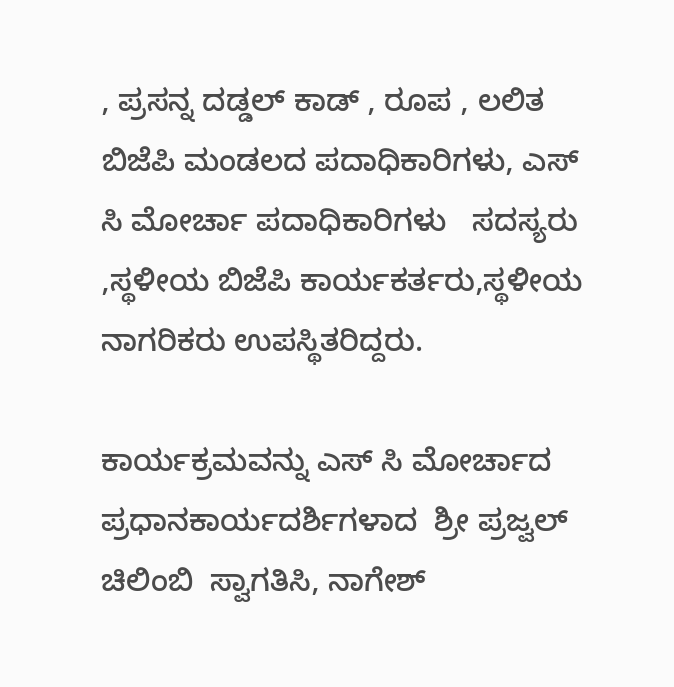, ಪ್ರಸನ್ನ ದಡ್ಡಲ್ ಕಾಡ್ , ರೂಪ , ಲಲಿತ  ಬಿಜೆಪಿ ಮಂಡಲದ ಪದಾಧಿಕಾರಿಗಳು, ಎಸ್ ಸಿ ಮೋರ್ಚಾ ಪದಾಧಿಕಾರಿಗಳು   ಸದಸ್ಯರು ,ಸ್ಥಳೀಯ ಬಿಜೆಪಿ ಕಾರ್ಯಕರ್ತರು,ಸ್ಥಳೀಯ ನಾಗರಿಕರು ಉಪಸ್ಥಿತರಿದ್ದರು.

ಕಾರ್ಯಕ್ರಮವನ್ನು ಎಸ್ ಸಿ ಮೋರ್ಚಾದ ಪ್ರಧಾನಕಾರ್ಯದರ್ಶಿಗಳಾದ  ಶ್ರೀ ಪ್ರಜ್ವಲ್ ಚಿಲಿಂಬಿ  ಸ್ವಾಗತಿಸಿ, ನಾಗೇಶ್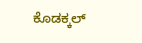ಕೊಡಕ್ಕಲ್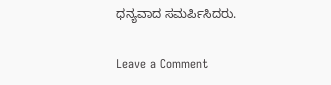ಧನ್ಯವಾದ ಸಮರ್ಪಿಸಿದರು.

Leave a Comment